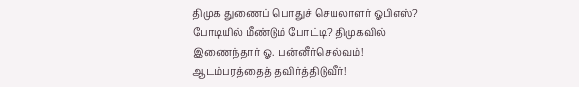திமுக துணைப் பொதுச் செயலாளர் ஓபிஎஸ்? போடியில் மீண்டும் போட்டி? திமுகவில் இணைந்தார் ஓ. பன்னீர்செல்வம்! ஆடம்பரத்தைத் தவிர்த்திடுவீர்!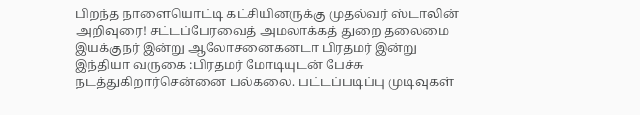பிறந்த நாளையொட்டி கட்சியினருக்கு முதல்வர் ஸ்டாலின் அறிவுரை! சட்டப்பேரவைத் அமலாக்கத் துறை தலைமை இயக்குநர் இன்று ஆலோசனைகனடா பிரதமர் இன்று இந்தியா வருகை :பிரதமர் மோடியுடன் பேச்சு நடத்துகிறார்சென்னை பல்கலை. பட்டப்படிப்பு முடிவுகள்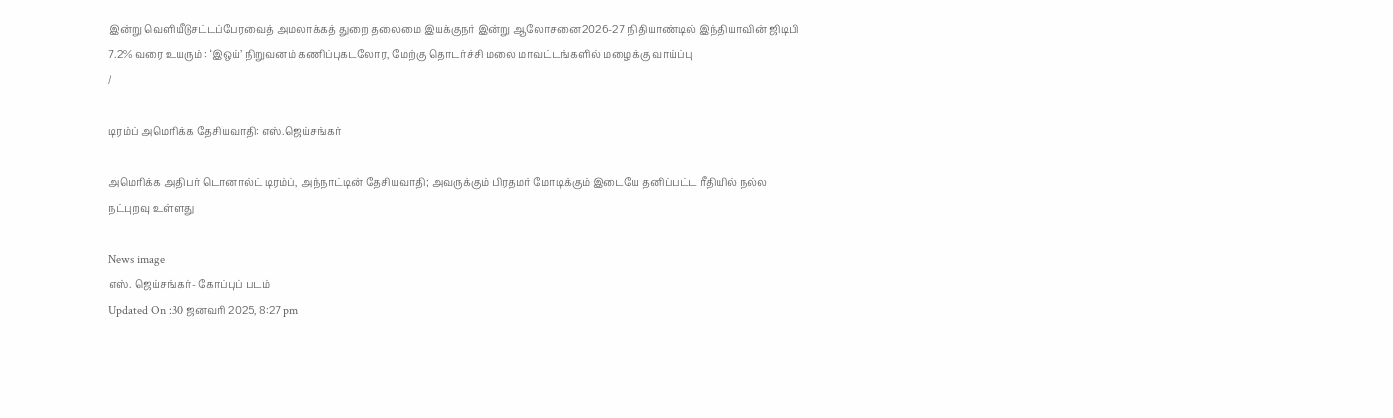இன்று வெளியீடுசட்டப்பேரவைத் அமலாக்கத் துறை தலைமை இயக்குநர் இன்று ஆலோசனை2026-27 நிதியாண்டில் இந்தியாவின் ஜிடிபி 7.2% வரை உயரும் : ‘இஒய்’ நிறுவனம் கணிப்புகடலோர, மேற்கு தொடர்ச்சி மலை மாவட்டங்களில் மழைக்கு வாய்ப்பு
/

டிரம்ப் அமெரிக்க தேசியவாதி: எஸ்.ஜெய்சங்கர்

அமெரிக்க அதிபர் டொனால்ட் டிரம்ப், அந்நாட்டின் தேசியவாதி; அவருக்கும் பிரதமர் மோடிக்கும் இடையே தனிப்பட்ட ரீதியில் நல்ல நட்புறவு உள்ளது

News image
எஸ். ஜெய்சங்கர்- கோப்புப் படம்
Updated On :30 ஜனவரி 2025, 8:27 pm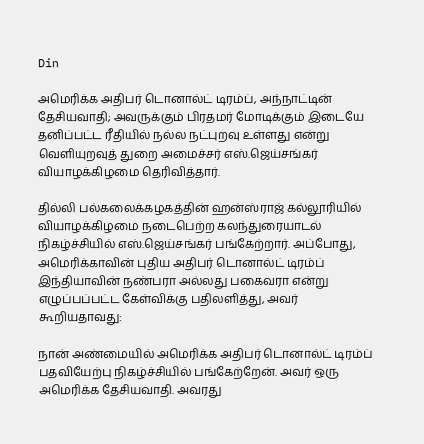Din

அமெரிக்க அதிபர் டொனால்ட் டிரம்ப், அந்நாட்டின் தேசியவாதி; அவருக்கும் பிரதமர் மோடிக்கும் இடையே தனிப்பட்ட ரீதியில் நல்ல நட்புறவு உள்ளது என்று வெளியுறவுத் துறை அமைச்சர் எஸ்.ஜெய்சங்கர் வியாழக்கிழமை தெரிவித்தார்.

தில்லி பல்கலைக்கழகத்தின் ஹன்ஸ்ராஜ் கல்லூரியில் வியாழக்கிழமை நடைபெற்ற கலந்துரையாடல் நிகழ்ச்சியில் எஸ்.ஜெய்சங்கர் பங்கேற்றார். அப்போது, அமெரிக்காவின் புதிய அதிபர் டொனால்ட் டிரம்ப் இந்தியாவின் நண்பரா அல்லது பகைவரா என்று எழுப்பப்பட்ட கேள்விக்கு பதிலளித்து, அவர் கூறியதாவது:

நான் அண்மையில் அமெரிக்க அதிபர் டொனால்ட் டிரம்ப் பதவியேற்பு நிகழ்ச்சியில் பங்கேற்றேன். அவர் ஒரு அமெரிக்க தேசியவாதி. அவரது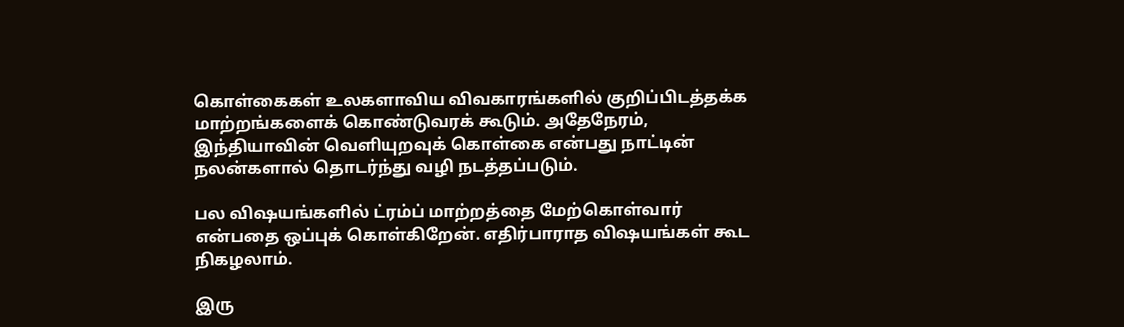கொள்கைகள் உலகளாவிய விவகாரங்களில் குறிப்பிடத்தக்க மாற்றங்களைக் கொண்டுவரக் கூடும். அதேநேரம், இந்தியாவின் வெளியுறவுக் கொள்கை என்பது நாட்டின் நலன்களால் தொடர்ந்து வழி நடத்தப்படும்.

பல விஷயங்களில் ட்ரம்ப் மாற்றத்தை மேற்கொள்வார் என்பதை ஒப்புக் கொள்கிறேன். எதிர்பாராத விஷயங்கள் கூட நிகழலாம்.

இரு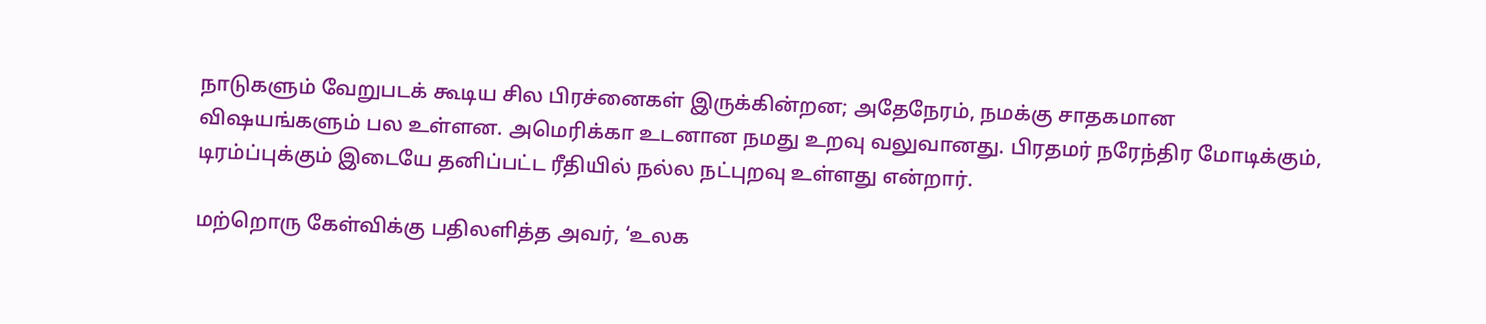நாடுகளும் வேறுபடக் கூடிய சில பிரச்னைகள் இருக்கின்றன; அதேநேரம், நமக்கு சாதகமான விஷயங்களும் பல உள்ளன. அமெரிக்கா உடனான நமது உறவு வலுவானது. பிரதமர் நரேந்திர மோடிக்கும், டிரம்ப்புக்கும் இடையே தனிப்பட்ட ரீதியில் நல்ல நட்புறவு உள்ளது என்றார்.

மற்றொரு கேள்விக்கு பதிலளித்த அவர், ‘உலக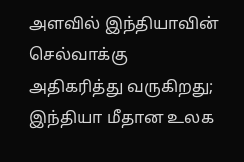அளவில் இந்தியாவின் செல்வாக்கு அதிகரித்து வருகிறது; இந்தியா மீதான உலக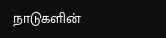நாடுகளின்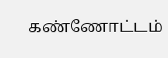கண்ணோட்டம்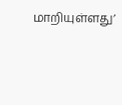மாறியுள்ளது’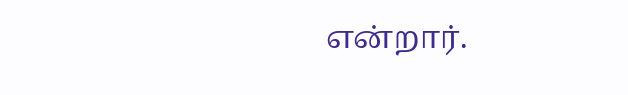என்றார்.